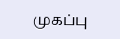முகப்பு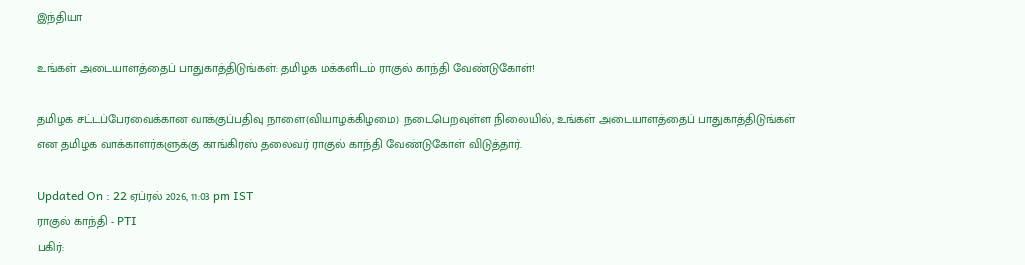இந்தியா

உங்கள் அடையாளத்தைப் பாதுகாத்திடுங்கள்: தமிழக மக்களிடம் ராகுல் காந்தி வேண்டுகோள்!

தமிழக சட்டப்பேரவைக்கான வாக்குப்பதிவு நாளை(வியாழக்கிழமை) நடைபெறவுள்ள நிலையில், உங்கள் அடையாளத்தைப் பாதுகாத்திடுங்கள் என தமிழக வாக்காளர்களுக்கு காங்கிரஸ் தலைவர் ராகுல் காந்தி வேண்டுகோள் விடுத்தார்.

Updated On : 22 ஏப்ரல் 2026, 11:03 pm IST
ராகுல் காந்தி - PTI
பகிர்: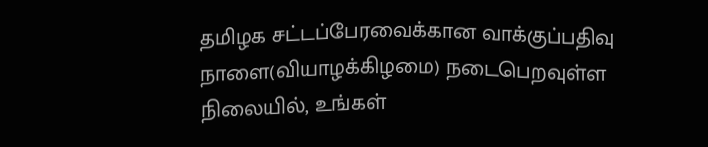தமிழக சட்டப்பேரவைக்கான வாக்குப்பதிவு நாளை(வியாழக்கிழமை) நடைபெறவுள்ள நிலையில், உங்கள்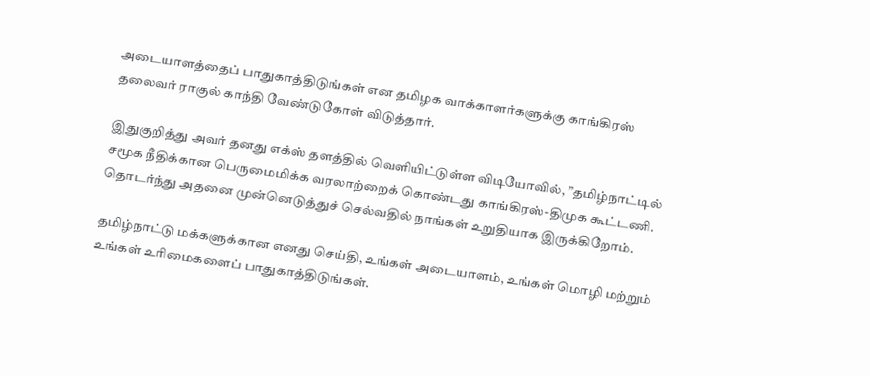அடையாளத்தைப் பாதுகாத்திடுங்கள் என தமிழக வாக்காளர்களுக்கு காங்கிரஸ் தலைவர் ராகுல் காந்தி வேண்டுகோள் விடுத்தார்.

இதுகுறித்து அவர் தனது எக்ஸ் தளத்தில் வெளியிட்டுள்ள விடியோவில், ”தமிழ்நாட்டில் சமூக நீதிக்கான பெருமைமிக்க வரலாற்றைக் கொண்டது காங்கிரஸ்-திமுக கூட்டணி. தொடர்ந்து அதனை முன்னெடுத்துச் செல்வதில் நாங்கள் உறுதியாக இருக்கிறோம்.

தமிழ்நாட்டு மக்களுக்கான எனது செய்தி, உங்கள் அடையாளம், உங்கள் மொழி மற்றும் உங்கள் உரிமைகளைப் பாதுகாத்திடுங்கள்.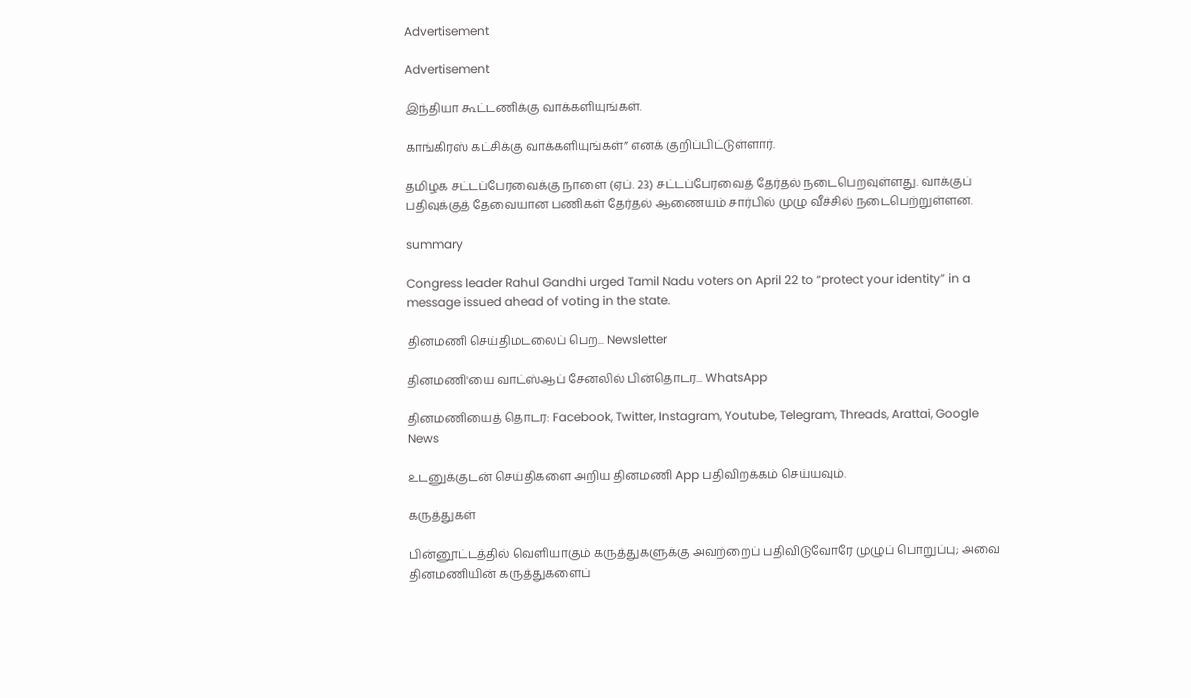Advertisement

Advertisement

இந்தியா கூட்டணிக்கு வாக்களியுங்கள்.

காங்கிரஸ் கட்சிக்கு வாக்களியுங்கள்” எனக் குறிப்பிட்டுள்ளார்.

தமிழக சட்டப்பேரவைக்கு நாளை (ஏப். 23) சட்டப்பேரவைத் தேர்தல் நடைபெறவுள்ளது. வாக்குப் பதிவுக்குத் தேவையான பணிகள் தேர்தல் ஆணையம் சார்பில் முழு வீச்சில் நடைபெற்றுள்ளன.

summary

Congress leader Rahul Gandhi urged Tamil Nadu voters on April 22 to “protect your identity” in a message issued ahead of voting in the state.

தினமணி செய்திமடலைப் பெற... Newsletter

தினமணி'யை வாட்ஸ்ஆப் சேனலில் பின்தொடர... WhatsApp

தினமணியைத் தொடர: Facebook, Twitter, Instagram, Youtube, Telegram, Threads, Arattai, Google News

உடனுக்குடன் செய்திகளை அறிய தினமணி App பதிவிறக்கம் செய்யவும்.

கருத்துகள்

பின்னூட்டத்தில் வெளியாகும் கருத்துகளுக்கு அவற்றைப் பதிவிடுவோரே முழுப் பொறுப்பு; அவை தினமணியின் கருத்துகளைப்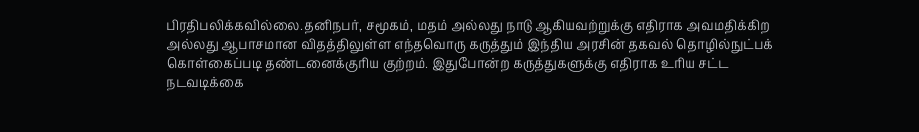பிரதிபலிக்கவில்லை.தனிநபர், சமூகம், மதம் அல்லது நாடு ஆகியவற்றுக்கு எதிராக அவமதிக்கிற அல்லது ஆபாசமான விதத்திலுள்ள எந்தவொரு கருத்தும் இந்திய அரசின் தகவல் தொழில்நுட்பக் கொள்கைப்படி தண்டனைக்குரிய குற்றம். இதுபோன்ற கருத்துகளுக்கு எதிராக உரிய சட்ட நடவடிக்கை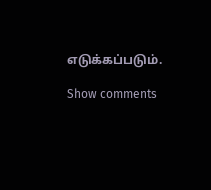எடுக்கப்படும்.

Show comments